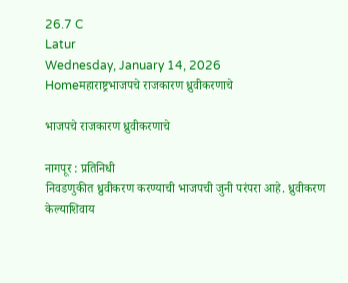26.7 C
Latur
Wednesday, January 14, 2026
Homeमहाराष्ट्रभाजपचे राजकारण ध्रुवीकरणाचे

भाजपचे राजकारण ध्रुवीकरणाचे

नागपूर : प्रतिनिधी
निवडणुकीत ध्रुवीकरण करण्याची भाजपची जुनी परंपरा आहे. ध्रुवीकरण केल्याशिवाय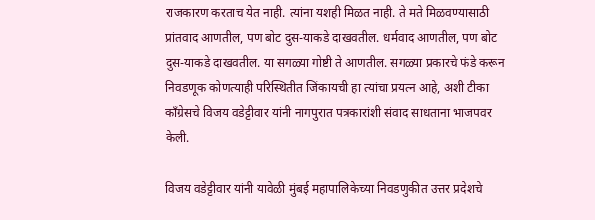राजकारण करताच येत नाही. त्यांना यशही मिळत नाही. ते मते मिळवण्यासाठी प्रांतवाद आणतील, पण बोट दुस-याकडे दाखवतील. धर्मवाद आणतील, पण बोट दुस-याकडे दाखवतील. या सगळ्या गोष्टी ते आणतील. सगळ्या प्रकारचे फंडे करून निवडणूक कोणत्याही परिस्थितीत जिंकायची हा त्यांचा प्रयत्न आहे, अशी टीका काँग्रेसचे विजय वडेट्टीवार यांनी नागपुरात पत्रकारांशी संवाद साधताना भाजपवर केली.

विजय वडेट्टीवार यांनी यावेळी मुंबई महापालिकेच्या निवडणुकीत उत्तर प्रदेशचे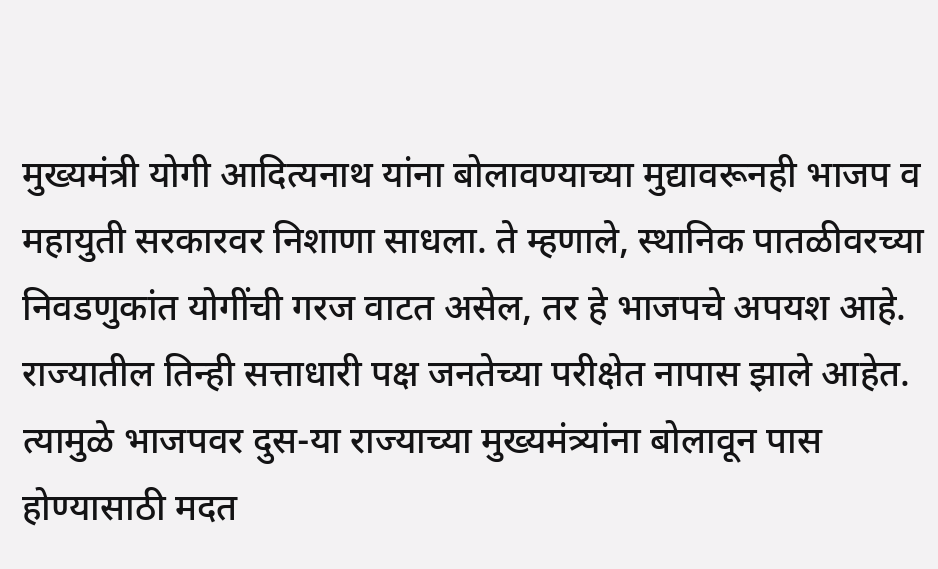मुख्यमंत्री योगी आदित्यनाथ यांना बोलावण्याच्या मुद्यावरूनही भाजप व महायुती सरकारवर निशाणा साधला. ते म्हणाले, स्थानिक पातळीवरच्या निवडणुकांत योगींची गरज वाटत असेल, तर हे भाजपचे अपयश आहे. राज्यातील तिन्ही सत्ताधारी पक्ष जनतेच्या परीक्षेत नापास झाले आहेत. त्यामुळे भाजपवर दुस-या राज्याच्या मुख्यमंत्र्यांना बोलावून पास होण्यासाठी मदत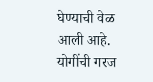घेण्याची वेळ आली आहे. योगींची गरज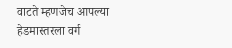वाटते म्हणजेच आपल्या हेडमास्तरला वर्ग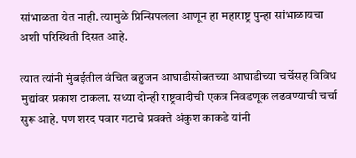सांभाळता येत नाही. त्यामुळे प्रिन्सिपलला आणून हा महाराष्ट्र पुन्हा सांभाळायचा अशी परिस्थिती दिसत आहे.

त्यात त्यांनी मुंबईतील वंचित बहुजन आघाडीसोबतच्या आघाडीच्या चर्चेसह विविध मुद्यांवर प्रकाश टाकला. सध्या दोन्ही राष्ट्रवादीची एकत्र निवडणूक लढवण्याची चर्चा सुरू आहे. पण शरद पवार गटाचे प्रवक्ते अंकुश काकडे यांनी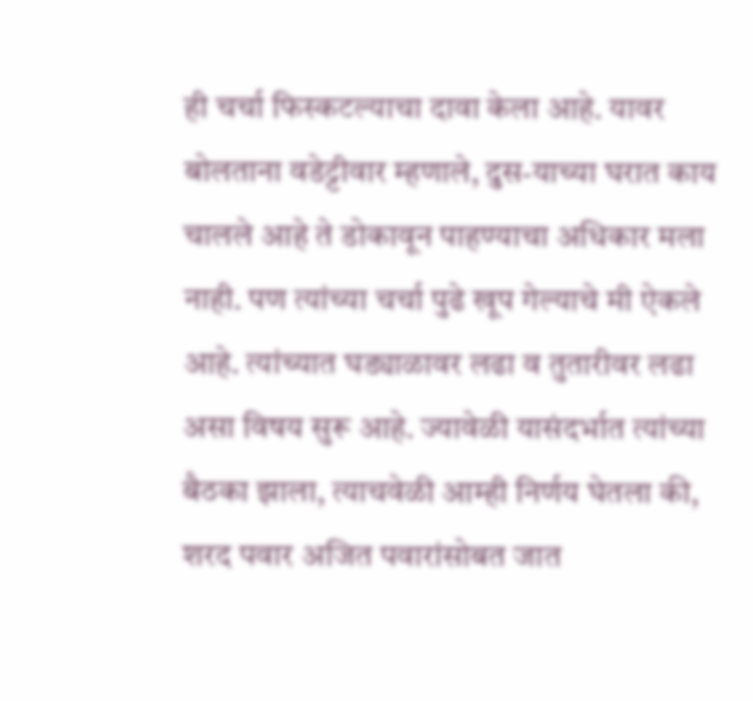ही चर्चा फिस्कटल्याचा दावा केला आहे. यावर बोलताना वडेट्टीवार म्हणाले, दुस-याच्या घरात काय चालले आहे ते डोकावून पाहण्याचा अधिकार मला नाही. पण त्यांच्या चर्चा पुढे खूप गेल्याचे मी ऐकले आहे. त्यांच्यात घड्याळावर लढा व तुतारीवर लढा असा विषय सुरू आहे. ज्यावेळी यासंदर्भात त्यांच्या बैठका झाला, त्याचवेळी आम्ही निर्णय घेतला की, शरद पवार अजित पवारांसोबत जात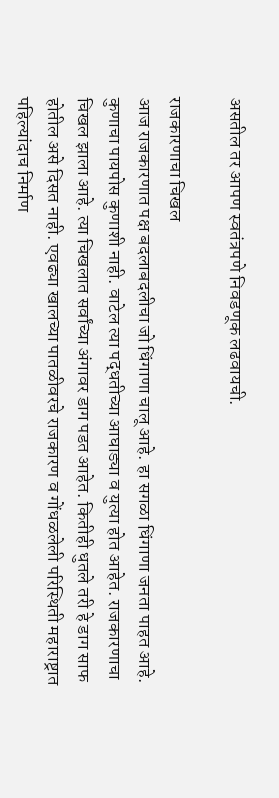असतील तर आपण स्वतंत्रपणे निवडणूक लढवायची.

राजकारणाचा चिखल
आज राजकारणात पक्ष बदलाबदलीचा जो धिंगाणा चालू आहे. हा सगळा धिंगाणा जनता पाहत आहे. कुणाचा पायपोस कुणाशी नाही. वाटेल त्या पद्धतीच्या आघाड्या व युत्या होत आहेत. राजकारणाचा चिखल झाला आहे. त्या चिखलात सर्वांच्या अंगावर डाग पडत आहेत. कितीही धुतले तरी हे डाग साफ होतील असे दिसत नाही. एवढ्या खालच्या पातळीवरचे राजकारण व गोंधळलेली परिस्थिती महाराष्ट्रात पहिल्यांदाच निर्माण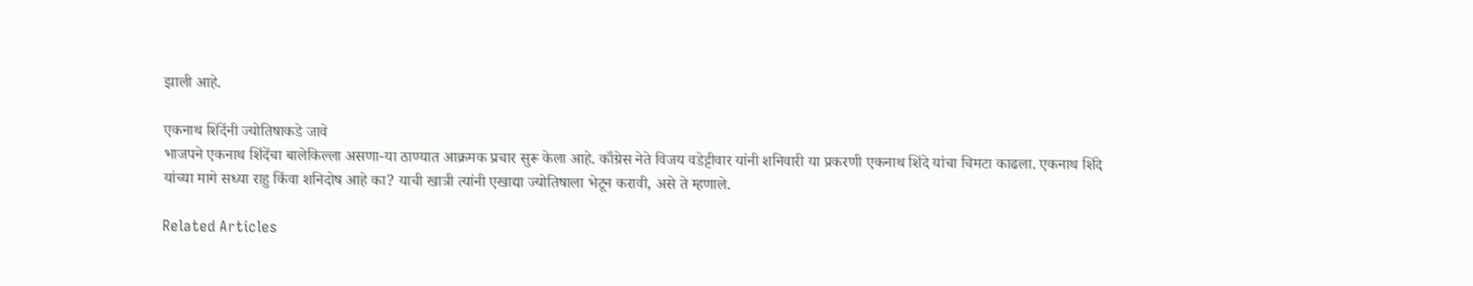झाली आहे.

एकनाथ शिंदेंनी ज्योतिषाकडे जावे
भाजपने एकनाथ शिंदेंचा बालेकिल्ला असणा-या ठाण्यात आक्रमक प्रचार सुरू केला आहे. काँग्रेस नेते विजय वडेट्टीवार यांनी शनिवारी या प्रकरणी एकनाथ शिंदे यांचा चिमटा काढला. एकनाथ शिंदे यांच्या मागे सध्या राहु किंवा शनिदोष आहे का? याची खात्री त्यांनी एखाद्या ज्योतिषाला भेटून करावी, असे ते म्हणाले.

Related Articles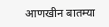आणखीन बातम्या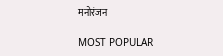मनोरंजन

MOST POPULAR